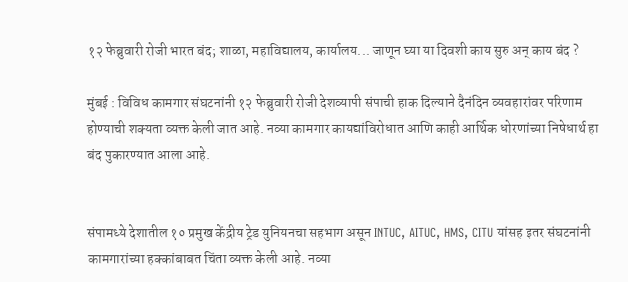१२ फेब्रुवारी रोजी भारत बंद; शाळा, महाविद्यालय, कार्यालय... जाणून घ्या या दिवशी काय सुरु अन् काय बंद ?

मुंबई : विविध कामगार संघटनांनी १२ फेब्रुवारी रोजी देशव्यापी संपाची हाक दिल्याने दैनंदिन व्यवहारांवर परिणाम होण्याची शक्यता व्यक्त केली जात आहे. नव्या कामगार कायद्यांविरोधात आणि काही आर्थिक धोरणांच्या निषेधार्थ हा बंद पुकारण्यात आला आहे.


संपामध्ये देशातील १० प्रमुख केंद्रीय ट्रेड युनियनचा सहभाग असून INTUC, AITUC, HMS, CITU यांसह इतर संघटनांनी कामगारांच्या हक्कांबाबत चिंता व्यक्त केली आहे. नव्या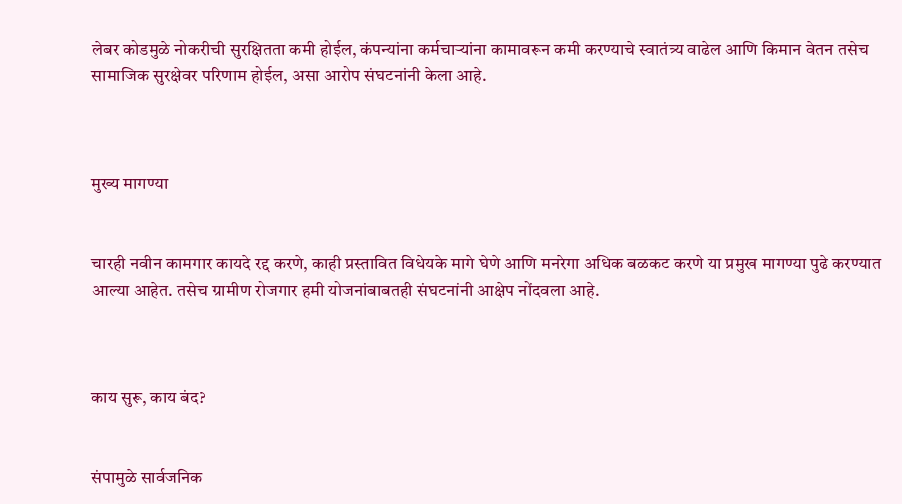लेबर कोडमुळे नोकरीची सुरक्षितता कमी होईल, कंपन्यांना कर्मचाऱ्यांना कामावरून कमी करण्याचे स्वातंत्र्य वाढेल आणि किमान वेतन तसेच सामाजिक सुरक्षेवर परिणाम होईल, असा आरोप संघटनांनी केला आहे.



मुख्य मागण्या


चारही नवीन कामगार कायदे रद्द करणे, काही प्रस्तावित विधेयके मागे घेणे आणि मनरेगा अधिक बळकट करणे या प्रमुख मागण्या पुढे करण्यात आल्या आहेत. तसेच ग्रामीण रोजगार हमी योजनांबाबतही संघटनांनी आक्षेप नोंदवला आहे.



काय सुरू, काय बंद?


संपामुळे सार्वजनिक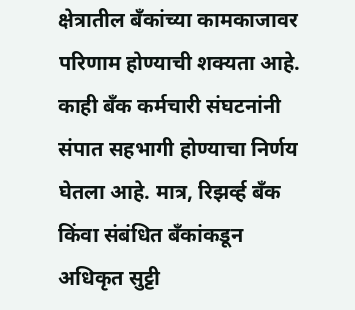क्षेत्रातील बँकांच्या कामकाजावर परिणाम होण्याची शक्यता आहे. काही बँक कर्मचारी संघटनांनी संपात सहभागी होण्याचा निर्णय घेतला आहे. मात्र, रिझर्व्ह बँक किंवा संबंधित बँकांकडून अधिकृत सुट्टी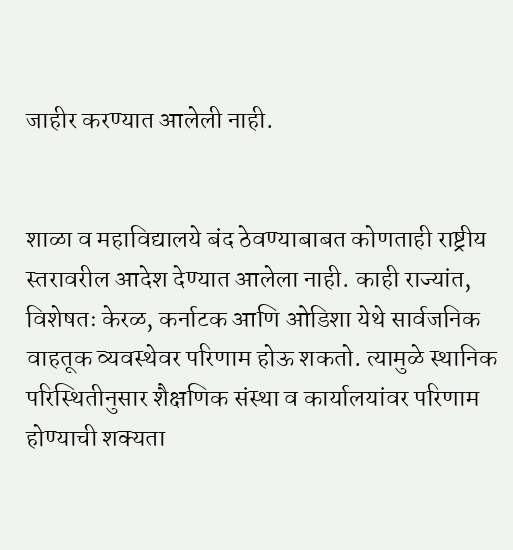जाहीर करण्यात आलेली नाही.


शाळा व महाविद्यालये बंद ठेवण्याबाबत कोणताही राष्ट्रीय स्तरावरील आदेश देण्यात आलेला नाही. काही राज्यांत, विशेषतः केरळ, कर्नाटक आणि ओडिशा येथे सार्वजनिक वाहतूक व्यवस्थेवर परिणाम होऊ शकतो. त्यामुळे स्थानिक परिस्थितीनुसार शैक्षणिक संस्था व कार्यालयांवर परिणाम होण्याची शक्यता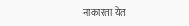नाकारता येत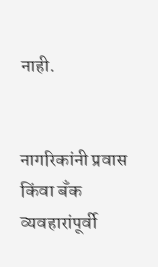नाही.


नागरिकांनी प्रवास किंवा बँक व्यवहारांपूर्वी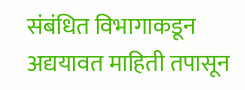संबंधित विभागाकडून अद्ययावत माहिती तपासून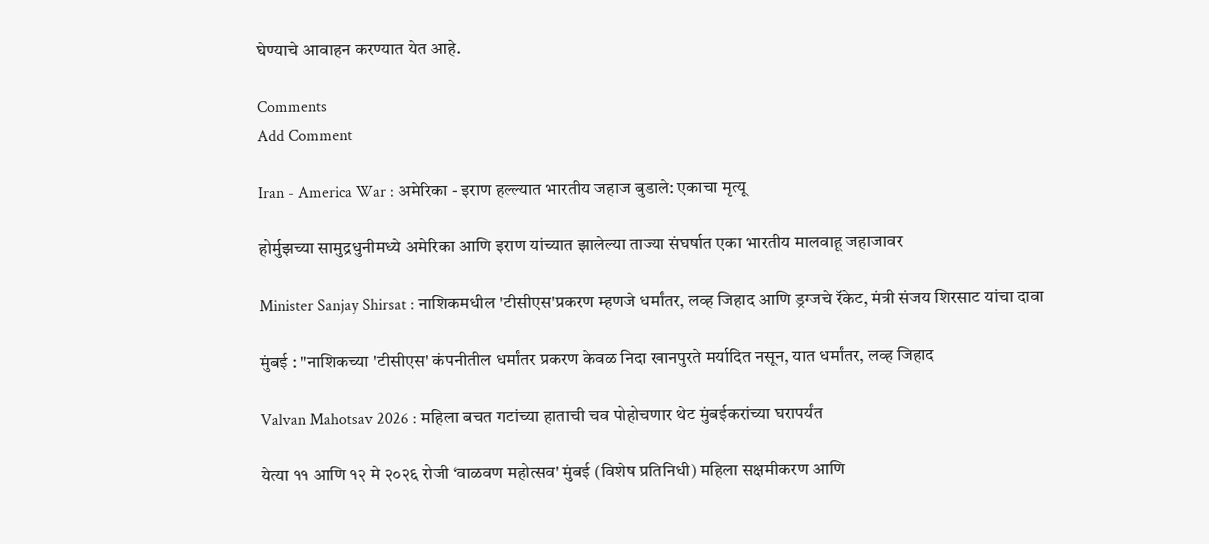घेण्याचे आवाहन करण्यात येत आहे.

Comments
Add Comment

Iran - America War : अमेरिका - इराण हल्ल्यात भारतीय जहाज बुडाले: एकाचा मृत्यू

होर्मुझच्या सामुद्रधुनीमध्ये अमेरिका आणि इराण यांच्यात झालेल्या ताज्या संघर्षात एका भारतीय मालवाहू जहाजावर

Minister Sanjay Shirsat : नाशिकमधील 'टीसीएस'प्रकरण म्हणजे धर्मांतर, लव्ह जिहाद आणि ड्रग्जचे रॅकेट, मंत्री संजय शिरसाट यांचा दावा

मुंबई : "नाशिकच्या 'टीसीएस' कंपनीतील धर्मांतर प्रकरण केवळ निदा खानपुरते मर्यादित नसून, यात धर्मांतर, लव्ह जिहाद

Valvan Mahotsav 2026 : महिला बचत गटांच्या हाताची चव पोहोचणार थेट मुंबईकरांच्या घरापर्यंत

येत्या ११ आणि १२ मे २०२६ रोजी ‘वाळवण महोत्सव' मुंबई (विशेष प्रतिनिधी) महिला सक्षमीकरण आणि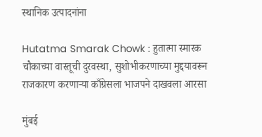स्थानिक उत्पादनांना

Hutatma Smarak Chowk : हुतात्मा स्मारक चौकाच्या वास्तूची दुरवस्था, सुशोभीकरणाच्या मुद्दयावरून राजकारण करणाऱ्या काँग्रेसला भाजपने दाखवला आरसा

मुंबई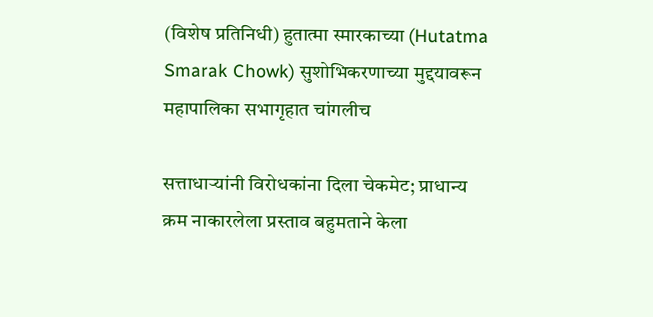(विशेष प्रतिनिधी) हुतात्मा स्मारकाच्या (Hutatma Smarak Chowk) सुशोभिकरणाच्या मुद्दयावरून महापालिका सभागृहात चांगलीच

सत्ताधाऱ्यांनी विरोधकांना दिला चेकमेट; प्राधान्य क्रम नाकारलेला प्रस्ताव बहुमताने केला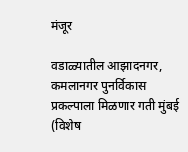मंजूर

वडाळ्यातील आझादनगर, कमलानगर पुनर्विकास प्रकल्पाला मिळणार गती मुंबई (विशेष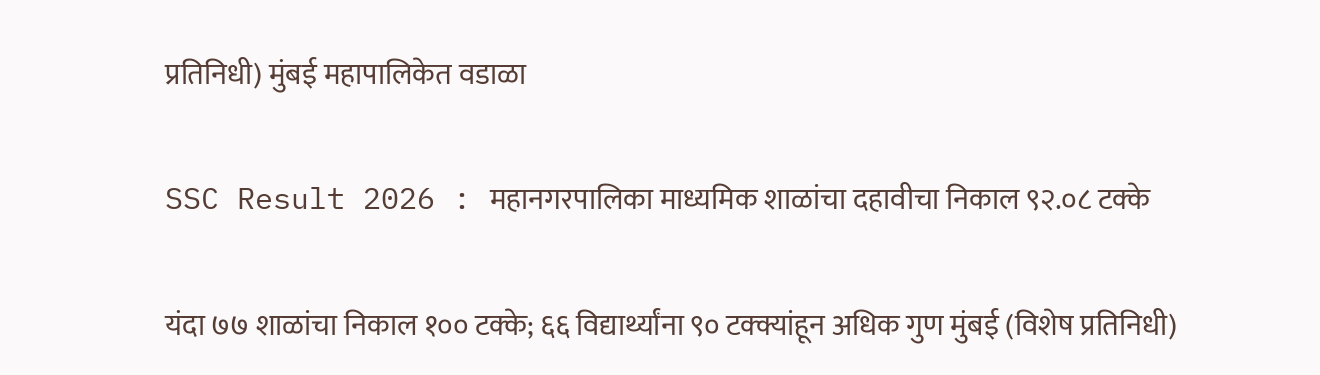प्रतिनिधी) मुंबई महापालिकेत वडाळा

SSC Result 2026 : महानगरपालिका माध्यमिक शाळांचा दहावीचा निकाल ९२.०८ टक्के

यंदा ७७ शाळांचा निकाल १०० टक्के; ६६ विद्यार्थ्यांना ९० टक्क्यांहून अधिक गुण मुंबई (विशेष प्रतिनिधी)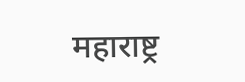महाराष्ट्र